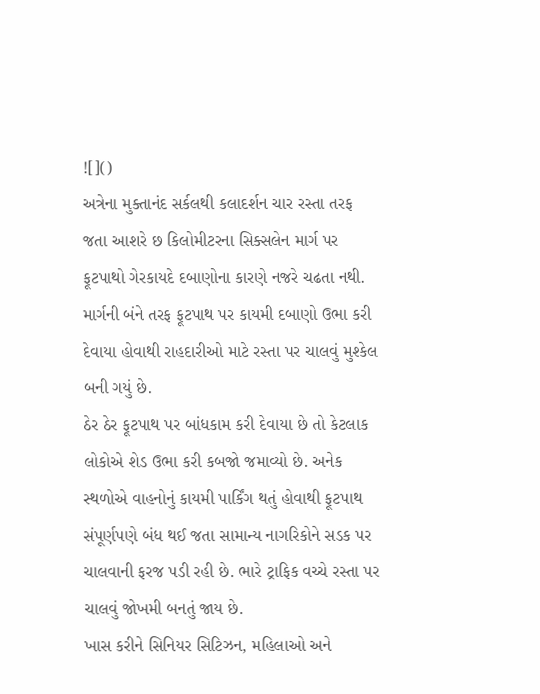![]()
અત્રેના મુક્તાનંદ સર્કલથી કલાદર્શન ચાર રસ્તા તરફ જતા આશરે છ કિલોમીટરના સિક્સલેન માર્ગ પર ફૂટપાથો ગેરકાયદે દબાણોના કારણે નજરે ચઢતા નથી. માર્ગની બંને તરફ ફૂટપાથ પર કાયમી દબાણો ઉભા કરી દેવાયા હોવાથી રાહદારીઓ માટે રસ્તા પર ચાલવું મુશ્કેલ બની ગયું છે.
ઠેર ઠેર ફૂટપાથ પર બાંધકામ કરી દેવાયા છે તો કેટલાક લોકોએ શેડ ઉભા કરી કબજો જમાવ્યો છે. અનેક સ્થળોએ વાહનોનું કાયમી પાર્કિંગ થતું હોવાથી ફૂટપાથ સંપૂર્ણપણે બંધ થઈ જતા સામાન્ય નાગરિકોને સડક પર ચાલવાની ફરજ પડી રહી છે. ભારે ટ્રાફિક વચ્ચે રસ્તા પર ચાલવું જોખમી બનતું જાય છે.
ખાસ કરીને સિનિયર સિટિઝન, મહિલાઓ અને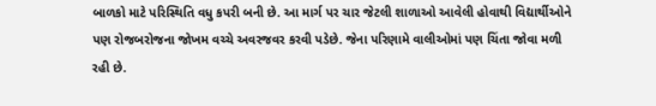બાળકો માટે પરિસ્થિતિ વધુ કપરી બની છે. આ માર્ગ પર ચાર જેટલી શાળાઓ આવેલી હોવાથી વિદ્યાર્થીઓને પણ રોજબરોજના જોખમ વચ્ચે અવરજવર કરવી પડેછે. જેના પરિણામે વાલીઓમાં પણ ચિંતા જોવા મળી રહી છે.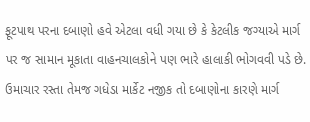ફૂટપાથ પરના દબાણો હવે એટલા વધી ગયા છે કે કેટલીક જગ્યાએ માર્ગ પર જ સામાન મૂકાતા વાહનચાલકોને પણ ભારે હાલાકી ભોગવવી પડે છે. ઉમાચાર રસ્તા તેમજ ગધેડા માર્કેટ નજીક તો દબાણોના કારણે માર્ગ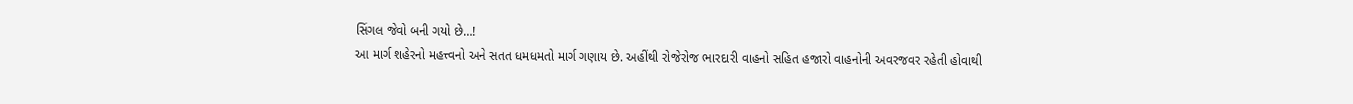સિંગલ જેવો બની ગયો છે…!
આ માર્ગ શહેરનો મહત્ત્વનો અને સતત ધમધમતો માર્ગ ગણાય છે. અહીંથી રોજેરોજ ભારદારી વાહનો સહિત હજારો વાહનોની અવરજવર રહેતી હોવાથી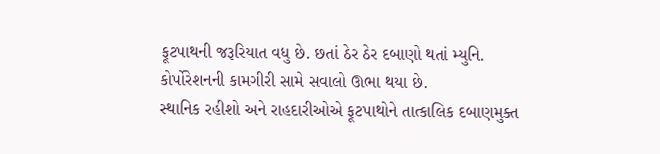ફૂટપાથની જરૂરિયાત વધુ છે. છતાં ઠેર ઠેર દબાણો થતાં મ્યુનિ. કોર્પોરેશનની કામગીરી સામે સવાલો ઊભા થયા છે.
સ્થાનિક રહીશો અને રાહદારીઓએ ફૂટપાથોને તાત્કાલિક દબાણમુક્ત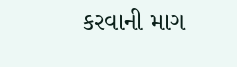કરવાની માગ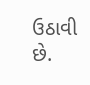ઉઠાવી છે.